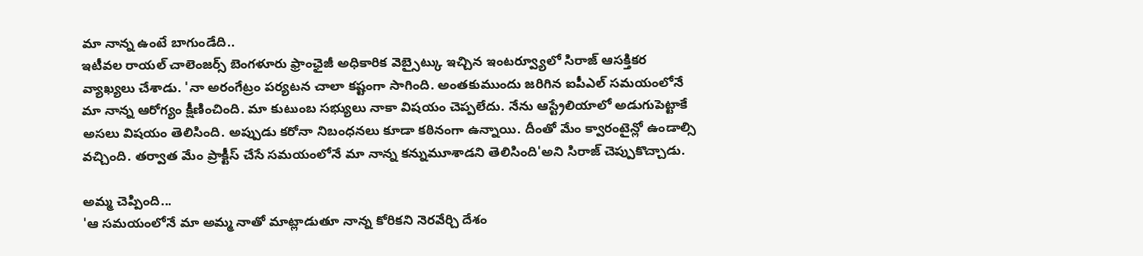మా నాన్న ఉంటే బాగుండేది..
ఇటీవల రాయల్ చాలెంజర్స్ బెంగళూరు ఫ్రాంఛైజీ అధికారిక వెబ్సైట్కు ఇచ్చిన ఇంటర్వ్యూలో సిరాజ్ ఆసక్తికర వ్యాఖ్యలు చేశాడు. 'నా అరంగేట్రం పర్యటన చాలా కష్టంగా సాగింది. అంతకుముందు జరిగిన ఐపీఎల్ సమయంలోనే మా నాన్న ఆరోగ్యం క్షీణించింది. మా కుటుంబ సభ్యులు నాకా విషయం చెప్పలేదు. నేను ఆస్ట్రేలియాలో అడుగుపెట్టాకే అసలు విషయం తెలిసింది. అప్పుడు కరోనా నిబంధనలు కూడా కఠినంగా ఉన్నాయి. దీంతో మేం క్వారంటైన్లో ఉండాల్సి వచ్చింది. తర్వాత మేం ప్రాక్టీస్ చేసే సమయంలోనే మా నాన్న కన్నుమూశాడని తెలిసింది'అని సిరాజ్ చెప్పుకొచ్చాడు.

అమ్మ చెప్పింది...
'ఆ సమయంలోనే మా అమ్మ నాతో మాట్లాడుతూ నాన్న కోరికని నెరవేర్చి దేశం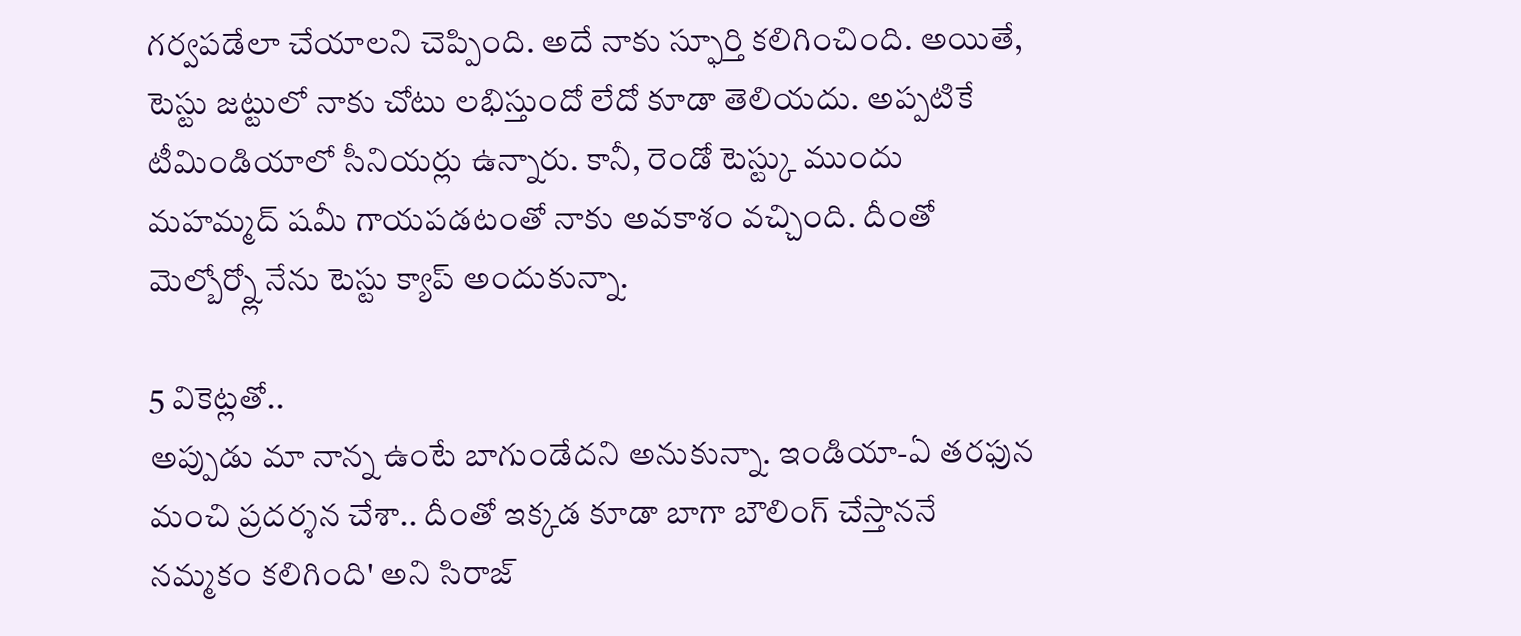గర్వపడేలా చేయాలని చెప్పింది. అదే నాకు స్ఫూర్తి కలిగించింది. అయితే, టెస్టు జట్టులో నాకు చోటు లభిస్తుందో లేదో కూడా తెలియదు. అప్పటికే టీమిండియాలో సీనియర్లు ఉన్నారు. కానీ, రెండో టెస్ట్కు ముందు మహమ్మద్ షమీ గాయపడటంతో నాకు అవకాశం వచ్చింది. దీంతో మెల్బోర్న్లో నేను టెస్టు క్యాప్ అందుకున్నా.

5 వికెట్లతో..
అప్పుడు మా నాన్న ఉంటే బాగుండేదని అనుకున్నా. ఇండియా-ఏ తరఫున మంచి ప్రదర్శన చేశా.. దీంతో ఇక్కడ కూడా బాగా బౌలింగ్ చేస్తాననే నమ్మకం కలిగింది' అని సిరాజ్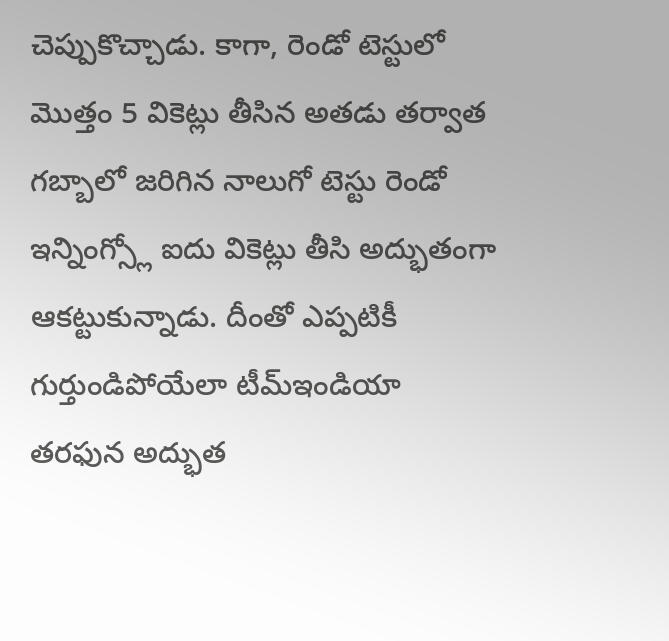చెప్పుకొచ్చాడు. కాగా, రెండో టెస్టులో మొత్తం 5 వికెట్లు తీసిన అతడు తర్వాత గబ్బాలో జరిగిన నాలుగో టెస్టు రెండో ఇన్నింగ్స్లో ఐదు వికెట్లు తీసి అద్భుతంగా ఆకట్టుకున్నాడు. దీంతో ఎప్పటికీ గుర్తుండిపోయేలా టీమ్ఇండియా తరఫున అద్భుత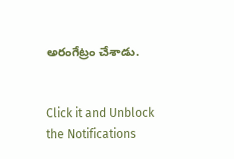అరంగేట్రం చేశాడు.


Click it and Unblock the Notifications